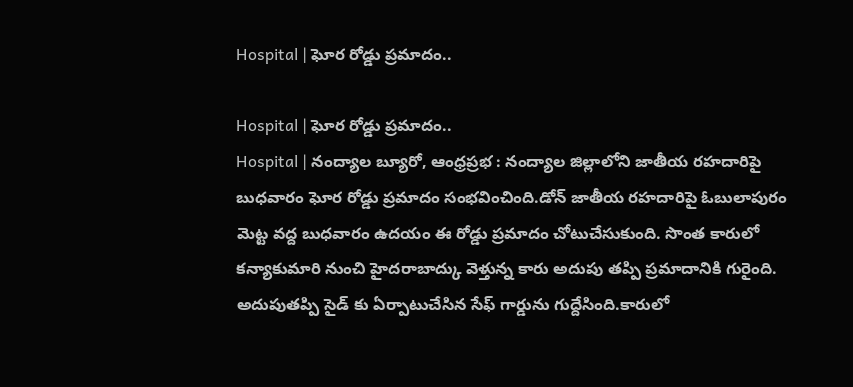Hospital | ఘోర రోడ్డు ప్రమాదం..

Hospital | ఘోర రోడ్డు ప్రమాదం..
Hospital | నంద్యాల బ్యూరో, ఆంధ్రప్రభ : నంద్యాల జిల్లాలోని జాతీయ రహదారిపై బుధవారం ఘోర రోడ్డు ప్రమాదం సంభవించింది.డోన్ జాతీయ రహదారిపై ఓబులాపురం మెట్ట వద్ద బుధవారం ఉదయం ఈ రోడ్డు ప్రమాదం చోటుచేసుకుంది. సొంత కారులో కన్యాకుమారి నుంచి హైదరాబాద్కు వెళ్తున్న కారు అదుపు తప్పి ప్రమాదానికి గురైంది. అదుపుతప్పి సైడ్ కు ఏర్పాటుచేసిన సేఫ్ గార్డును గుద్దేసింది.కారులో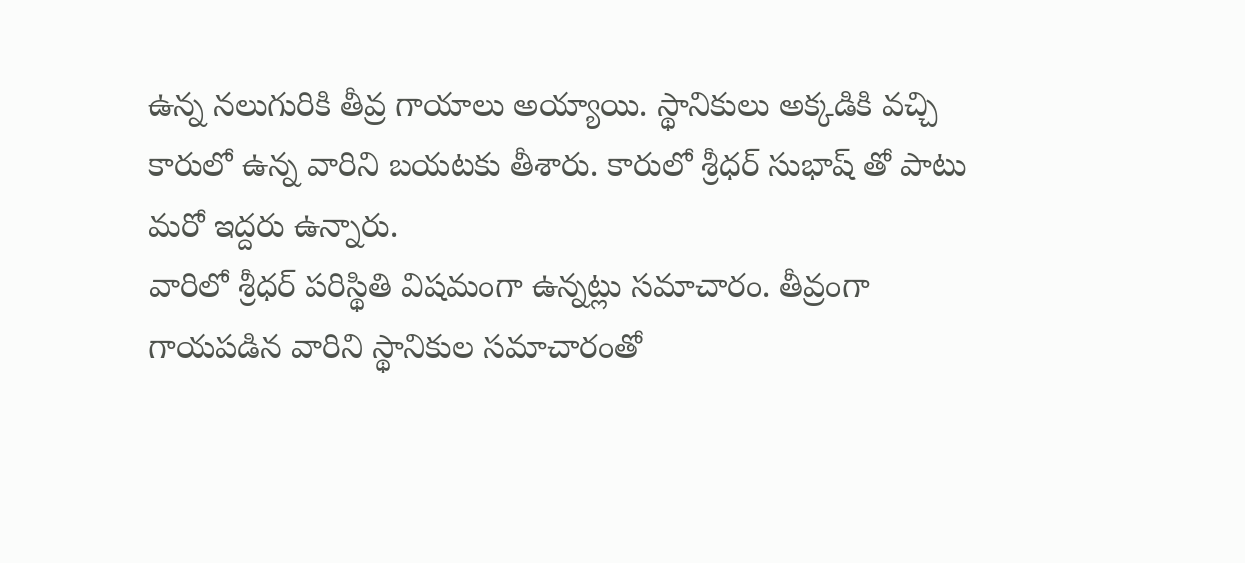ఉన్న నలుగురికి తీవ్ర గాయాలు అయ్యాయి. స్థానికులు అక్కడికి వచ్చి కారులో ఉన్న వారిని బయటకు తీశారు. కారులో శ్రీధర్ సుభాష్ తో పాటు మరో ఇద్దరు ఉన్నారు.
వారిలో శ్రీధర్ పరిస్థితి విషమంగా ఉన్నట్లు సమాచారం. తీవ్రంగా గాయపడిన వారిని స్థానికుల సమాచారంతో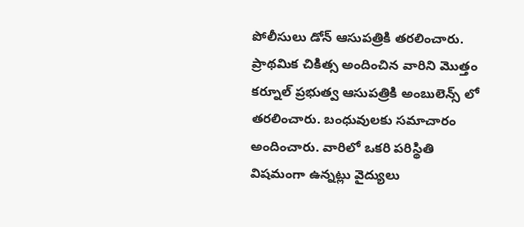పోలీసులు డోన్ ఆసుపత్రికి తరలించారు. ప్రాథమిక చికిత్స అందించిన వారిని మొత్తం కర్నూల్ ప్రభుత్వ ఆసుపత్రికి అంబులెన్స్ లో తరలించారు. బంధువులకు సమాచారం అందించారు. వారిలో ఒకరి పరిస్థితి విషమంగా ఉన్నట్లు వైద్యులు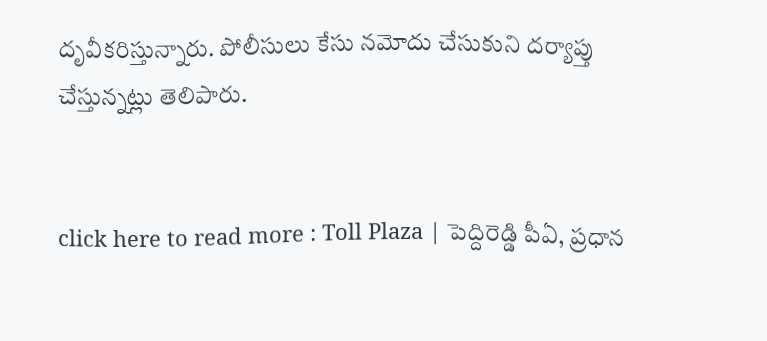దృవీకరిస్తున్నారు. పోలీసులు కేసు నమోదు చేసుకుని దర్యాప్తు చేస్తున్నట్లు తెలిపారు.


click here to read more : Toll Plaza | పెద్దిరెడ్డి పీఏ, ప్రధాన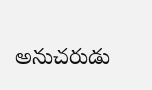అనుచరుడు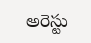అరెస్టు